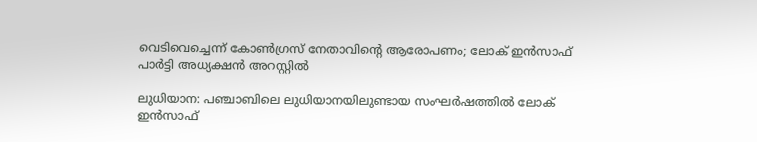വെടിവെച്ചെന്ന് കോൺഗ്രസ് നേതാവിന്‍റെ ആരോപണം; ലോക് ഇൻസാഫ് പാർട്ടി അധ്യക്ഷൻ അറസ്റ്റിൽ

ലുധിയാന: പഞ്ചാബിലെ ലുധിയാനയിലുണ്ടായ സംഘർഷത്തിൽ ലോക് ഇൻസാഫ്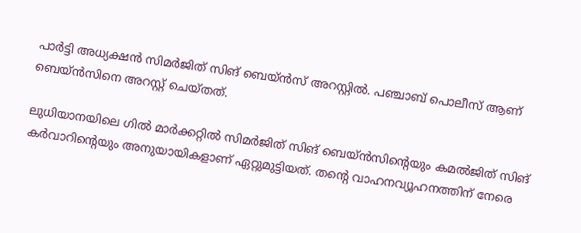പാർട്ടി അധ്യക്ഷൻ സിമർജിത് സിങ് ബെയ്ൻസ് അറസ്റ്റിൽ. പഞ്ചാബ് പൊലീസ് ആണ് ബെയ്ൻസിനെ അറസ്റ്റ് ചെയ്തത്.

ലുധിയാനയിലെ ഗിൽ മാർക്കറ്റിൽ സിമർജിത് സിങ് ബെയ്ൻസിന്‍റെയും കമൽജിത് സിങ് കർവാറിന്‍റെയും അനുയായികളാണ് ഏറ്റുമുട്ടിയത്. തന്‍റെ വാഹനവ്യൂഹനത്തിന് നേരെ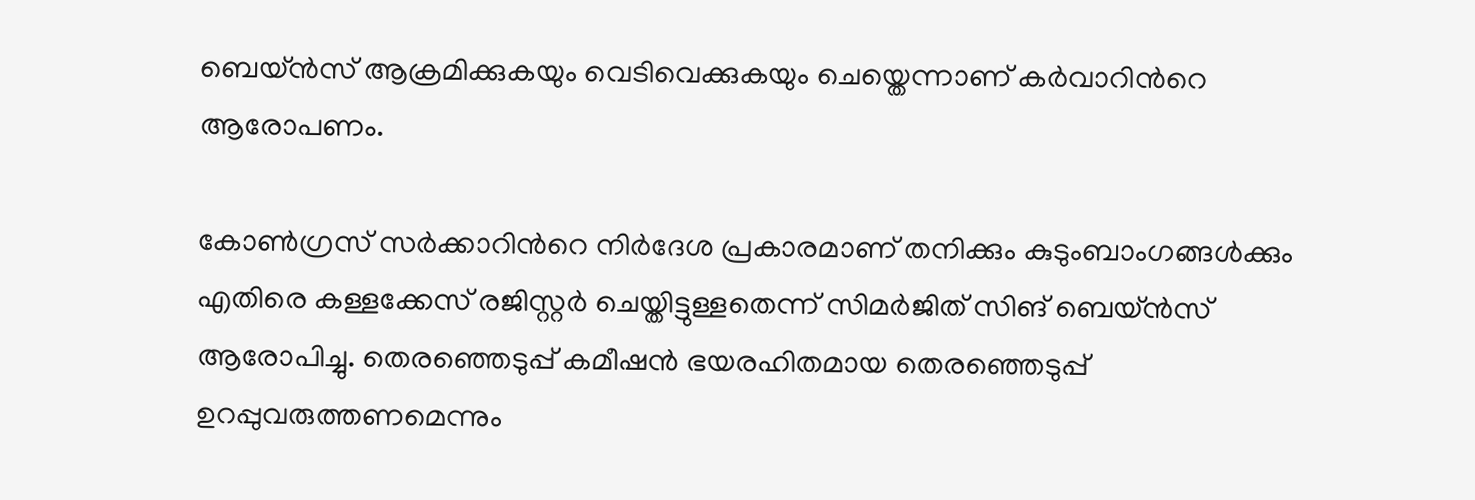ബെയ്ൻസ് ആക്രമിക്കുകയും വെടിവെക്കുകയും ചെയ്തെന്നാണ് കർവാറിന്‍റെ ആരോപണം.

കോൺഗ്രസ് സർക്കാറിന്‍റെ നിർദേശ പ്രകാരമാണ് തനിക്കും കുടുംബാംഗങ്ങൾക്കും എതിരെ കള്ളക്കേസ് രജിസ്റ്റർ ചെയ്തിട്ടുള്ളതെന്ന് സിമർജിത് സിങ് ബെയ്ൻസ് ആരോപിച്ചു. തെരഞ്ഞെടുപ്പ് കമീഷൻ ഭയരഹിതമായ തെരഞ്ഞെടുപ്പ് ഉറപ്പുവരുത്തണമെന്നും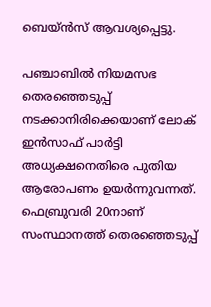ബെയ്ൻസ് ആവശ്യപ്പെട്ടു.

പഞ്ചാബിൽ നിയമസഭ തെരഞ്ഞെടുപ്പ് നടക്കാനിരിക്കെയാണ് ലോക് ഇൻസാഫ് പാർട്ടി അധ്യക്ഷനെതിരെ പുതിയ ആരോപണം ഉയർന്നുവന്നത്. ഫെബ്രുവരി 20നാണ് സംസ്ഥാനത്ത് തെരഞ്ഞെടുപ്പ്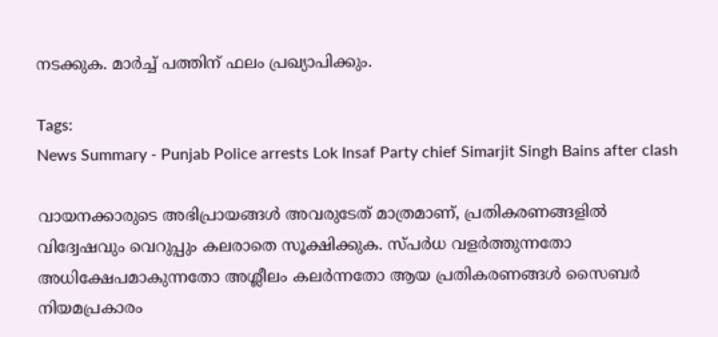നടക്കുക. മാർച്ച് പത്തിന് ഫലം പ്രഖ്യാപിക്കും.

Tags:
News Summary - Punjab Police arrests Lok Insaf Party chief Simarjit Singh Bains after clash

വായനക്കാരുടെ അഭിപ്രായങ്ങള്‍ അവരുടേത് മാത്രമാണ്, പ്രതികരണങ്ങളിൽ വിദ്വേഷവും വെറുപ്പും കലരാതെ സൂക്ഷിക്കുക. സ്പർധ വളർത്തുന്നതോ അധിക്ഷേപമാകുന്നതോ അശ്ലീലം കലർന്നതോ ആയ പ്രതികരണങ്ങൾ സൈബർ നിയമപ്രകാരം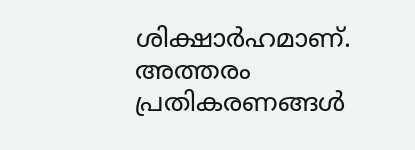ശിക്ഷാർഹമാണ്. അത്തരം പ്രതികരണങ്ങൾ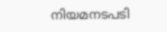നിയമനടപടി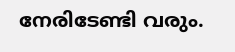നേരിടേണ്ടി വരും.